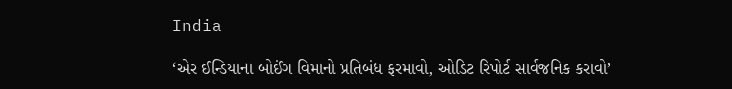India

‘એર ઈન્ડિયાના બોઈંગ વિમાનો પ્રતિબંધ ફરમાવો, ઓડિટ રિપોર્ટ સાર્વજનિક કરાવો’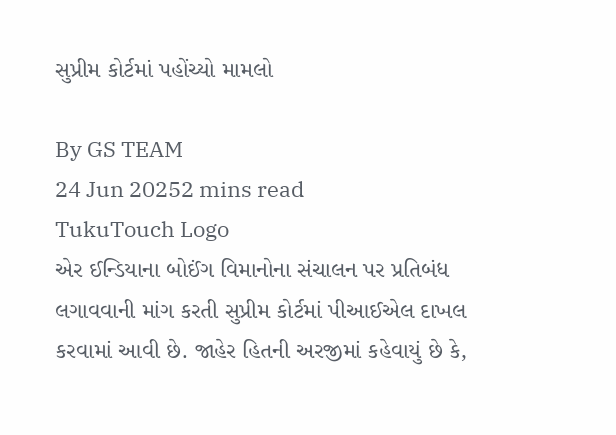સુપ્રીમ કોર્ટમાં પહોંચ્યો મામલો

By GS TEAM
24 Jun 20252 mins read
TukuTouch Logo
એર ઈન્ડિયાના બોઈંગ વિમાનોના સંચાલન પર પ્રતિબંધ લગાવવાની માંગ કરતી સુપ્રીમ કોર્ટમાં પીઆઈએલ દાખલ કરવામાં આવી છે. જાહેર હિતની અરજીમાં કહેવાયું છે કે,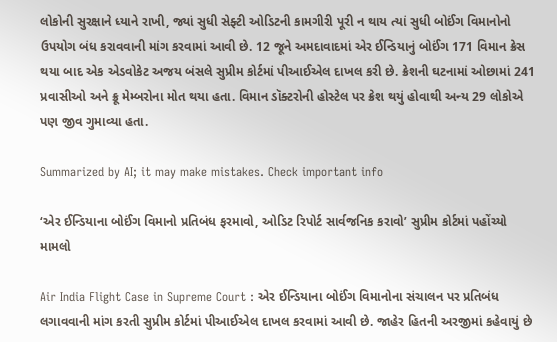લોકોની સુરક્ષાને ધ્યાને રાખી, જ્યાં સુધી સેફ્ટી ઓડિટની કામગીરી પૂરી ન થાય ત્યાં સુધી બોઈંગ વિમાનોનો ઉપયોગ બંધ કરાવવાની માંગ કરવામાં આવી છે. 12 જૂને અમદાવાદમાં એર ઈન્ડિયાનું બોઈંગ 171 વિમાન ક્રેસ થયા બાદ એક એડવોકેટ અજય બંસલે સુપ્રીમ કોર્ટમાં પીઆઈએલ દાખલ કરી છે. ક્રેશની ઘટનામાં ઓછામાં 241 પ્રવાસીઓ અને ક્રૂ મેમ્બરોના મોત થયા હતા. વિમાન ડૉક્ટરોની હોસ્ટેલ પર ક્રેશ થયું હોવાથી અન્ય 29 લોકોએ પણ જીવ ગુમાવ્યા હતા.

Summarized by AI; it may make mistakes. Check important info

‘એર ઈન્ડિયાના બોઈંગ વિમાનો પ્રતિબંધ ફરમાવો, ઓડિટ રિપોર્ટ સાર્વજનિક કરાવો’ સુપ્રીમ કોર્ટમાં પહોંચ્યો મામલો

Air India Flight Case in Supreme Court : એર ઈન્ડિયાના બોઈંગ વિમાનોના સંચાલન પર પ્રતિબંધ લગાવવાની માંગ કરતી સુપ્રીમ કોર્ટમાં પીઆઈએલ દાખલ કરવામાં આવી છે. જાહેર હિતની અરજીમાં કહેવાયું છે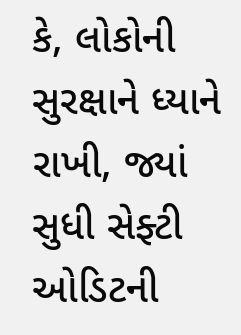કે, લોકોની સુરક્ષાને ધ્યાને રાખી, જ્યાં સુધી સેફ્ટી ઓડિટની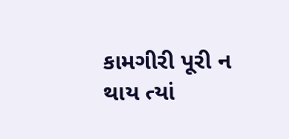કામગીરી પૂરી ન થાય ત્યાં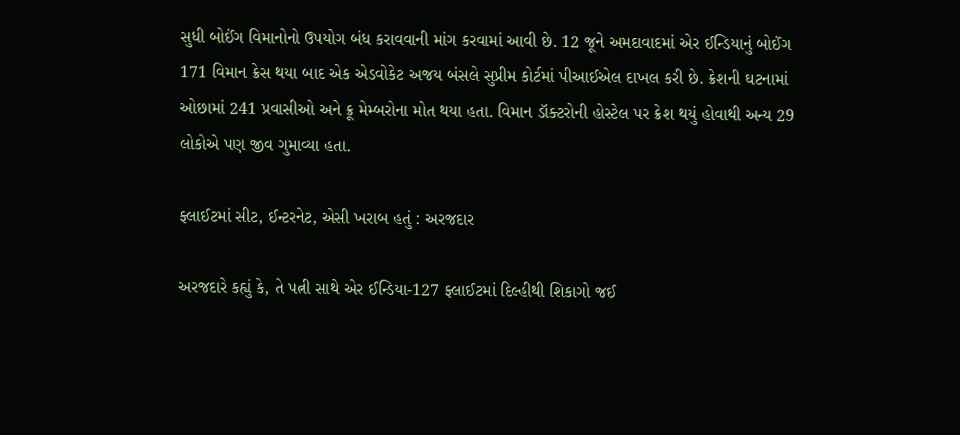સુધી બોઈંગ વિમાનોનો ઉપયોગ બંધ કરાવવાની માંગ કરવામાં આવી છે. 12 જૂને અમદાવાદમાં એર ઈન્ડિયાનું બોઈંગ 171 વિમાન ક્રેસ થયા બાદ એક એડવોકેટ અજય બંસલે સુપ્રીમ કોર્ટમાં પીઆઈએલ દાખલ કરી છે. ક્રેશની ઘટનામાં ઓછામાં 241 પ્રવાસીઓ અને ક્રૂ મેમ્બરોના મોત થયા હતા. વિમાન ડૉક્ટરોની હોસ્ટેલ પર ક્રેશ થયું હોવાથી અન્ય 29 લોકોએ પણ જીવ ગુમાવ્યા હતા.

ફ્લાઈટમાં સીટ, ઈન્ટરનેટ, એસી ખરાબ હતું : અરજદાર

અરજદારે કહ્યું કે, તે પત્ની સાથે એર ઈન્ડિયા-127 ફ્લાઈટમાં દિલ્હીથી શિકાગો જઈ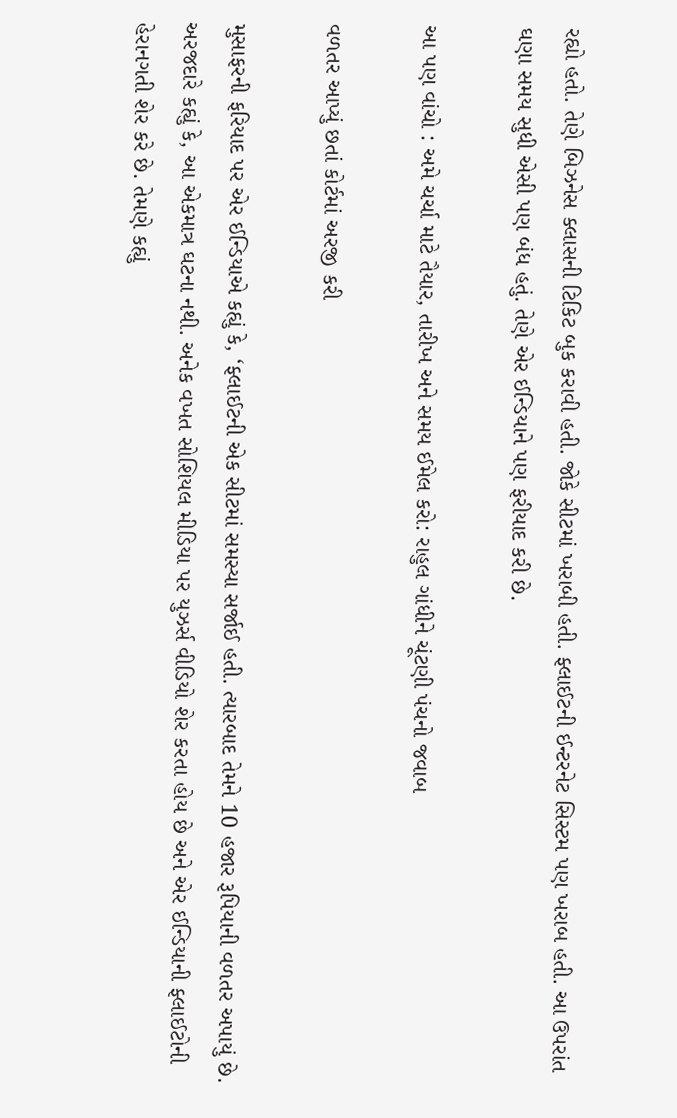રહ્યો હતો. તેણે બિઝનેસ ક્લાસની ટિકિટ બુક કરાવી હતી. જોકે સીટમાં ખરાબી હતી. ફ્લાઈટની ઈન્ટરનેટ સિસ્ટમ પણ ખરાબ હતી. આ ઉપરાંત ઘણા સમય સુધી એસી પણ બંધ હતું. તેણે એર ઈન્ડિયાને પણ ફરીયાદ કરી છે.

આ પણ વાંચો : અમે ચર્ચા માટે તૈયાર, તારીખ અને સમય ઈમેલ કરો: રાહુલ ગાંધીને ચૂંટણી પંચનો જવાબ

વળતર આપ્યું છતાં કોર્ટમાં અરજી કરી

મુસાફરની ફરિયાદ પર એર ઈન્ડિયાએ કહ્યું કે, ‘ફ્લાઈટની એક સીટમાં સમસ્યા સર્જાઈ હતી. ત્યારબાદ તેમને 10 હજાર રૂપિયાની વળતર અપાયું છે. અરજદારે કહ્યું કે, આ એકમાત્ર ઘટના નથી. અનેક વખત સોશિયલ મીડિયા પર યુઝર્સ વીડિયો શેર કરતા હોય છે અને એર ઈન્ડિયાની ફ્લાઈટોની હેરાનગતી શેર કરે છે. તેમણે કહ્યું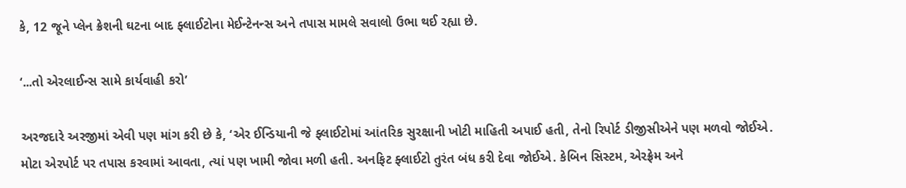કે, 12 જૂને પ્લેન ક્રેશની ઘટના બાદ ફ્લાઈટોના મેઈન્ટેનન્સ અને તપાસ મામલે સવાલો ઉભા થઈ રહ્યા છે.

‘...તો એરલાઈન્સ સામે કાર્યવાહી કરો’

અરજદારે અરજીમાં એવી પણ માંગ કરી છે કે, ‘એર ઈન્ડિયાની જે ફ્લાઈટોમાં આંતરિક સુરક્ષાની ખોટી માહિતી અપાઈ હતી, તેનો રિપોર્ટ ડીજીસીએને પણ મળવો જોઈએ. મોટા એરપોર્ટ પર તપાસ કરવામાં આવતા, ત્યાં પણ ખામી જોવા મળી હતી. અનફિટ ફ્લાઈટો તુરંત બંધ કરી દેવા જોઈએ. કેબિન સિસ્ટમ, એરફ્રેમ અને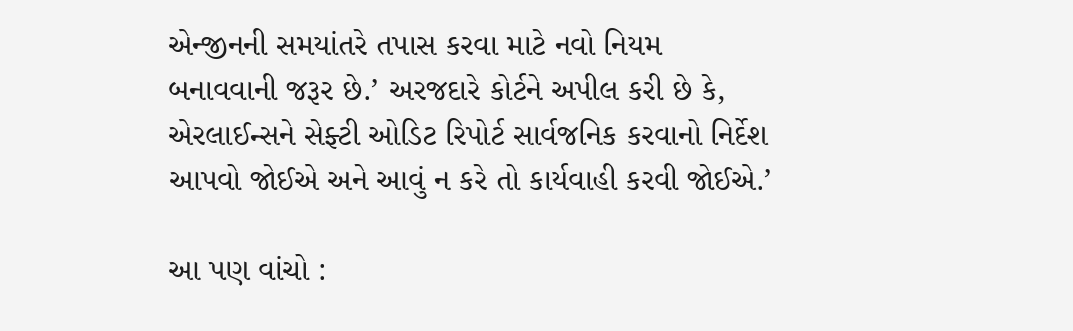એન્જીનની સમયાંતરે તપાસ કરવા માટે નવો નિયમ બનાવવાની જરૂર છે.’ અરજદારે કોર્ટને અપીલ કરી છે કે, એરલાઈન્સને સેફ્ટી ઓડિટ રિપોર્ટ સાર્વજનિક કરવાનો નિર્દેશ આપવો જોઈએ અને આવું ન કરે તો કાર્યવાહી કરવી જોઈએ.’

આ પણ વાંચો :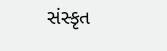સંસ્કૃત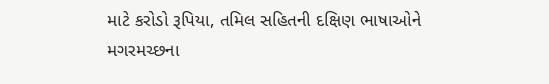માટે કરોડો રૂપિયા, તમિલ સહિતની દક્ષિણ ભાષાઓને મગરમચ્છના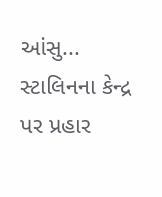આંસુ... સ્ટાલિનના કેન્દ્ર પર પ્રહાર